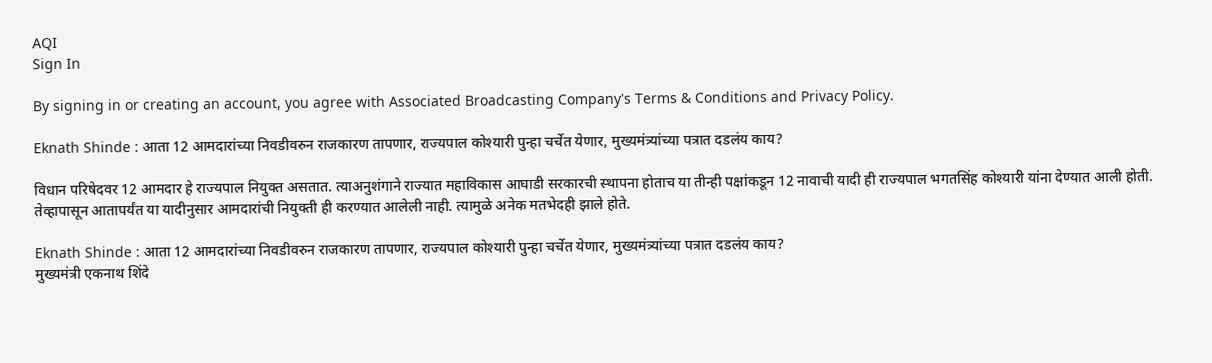AQI
Sign In

By signing in or creating an account, you agree with Associated Broadcasting Company's Terms & Conditions and Privacy Policy.

Eknath Shinde : आता 12 आमदारांच्या निवडीवरुन राजकारण तापणार, राज्यपाल कोश्यारी पुन्हा चर्चेत येणार, मुख्यमंत्र्यांच्या पत्रात दडलंय काय?

विधान परिषेदवर 12 आमदार हे राज्यपाल नियुक्त असतात. त्याअनुशंगाने राज्यात महाविकास आघाडी सरकारची स्थापना होताच या तीन्ही पक्षांकडून 12 नावाची यादी ही राज्यपाल भगतसिंह कोश्यारी यांना देण्यात आली होती. तेव्हापासून आतापर्यंत या यादीनुसार आमदारांची नियुक्ती ही करण्यात आलेली नाही. त्यामुळे अनेक मतभेदही झाले होते.

Eknath Shinde : आता 12 आमदारांच्या निवडीवरुन राजकारण तापणार, राज्यपाल कोश्यारी पुन्हा चर्चेत येणार, मुख्यमंत्र्यांच्या पत्रात दडलंय काय?
मुख्यमंत्री एकनाथ शिंदे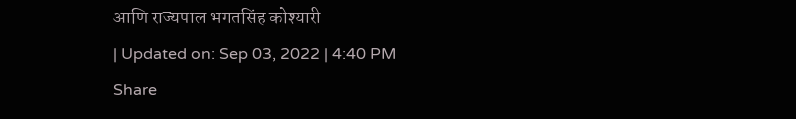आणि राज्यपाल भगतसिंह कोश्यारी
| Updated on: Sep 03, 2022 | 4:40 PM
Share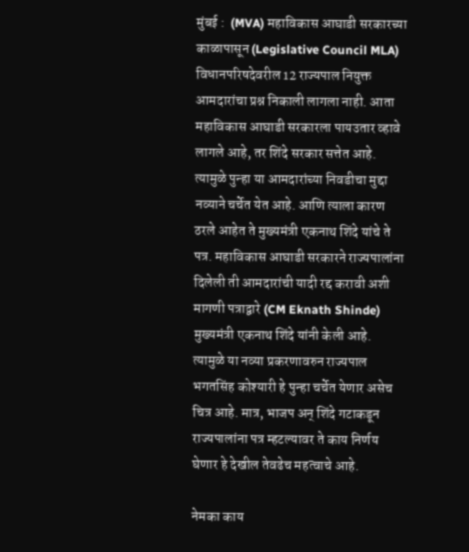मुंबई :  (MVA) महाविकास आघाडी सरकारच्या काळापासून (Legislative Council MLA) विधानपरिषदेवरील 12 राज्यपाल नियुक्त आमदारांचा प्रश्न निकाली लागला नाही. आता महाविकास आघाडी सरकारला पायउतार व्हावे लागले आहे, तर शिंदे सरकार सत्तेत आहे. त्यामुळे पुन्हा या आमदारांच्या निवडीचा मुद्दा नव्याने चर्चेत येत आहे. आणि त्याला कारण ठरले आहेत ते मुख्यमंत्री एकनाथ शिंदे यांचे ते पत्र. महाविकास आघाडी सरकारने राज्यपालांना दिलेली ती आमदारांची यादी रद्द करावी अशी मागणी पत्राद्वारे (CM Eknath Shinde) मुख्यमंत्री एकनाथ शिंदे यांनी केली आहे. त्यामुळे या नव्या प्रकरणावरुन राज्यपाल भगतसिंह कोश्यारी हे पुन्हा चर्चेत येणार असेच चित्र आहे. मात्र, भाजप अन् शिंदे गटाकडून राज्यपालांना पत्र म्हटल्यावर ते काय निर्णय घेणार हे देखील तेवढेच महत्वाचे आहे.

नेमका काय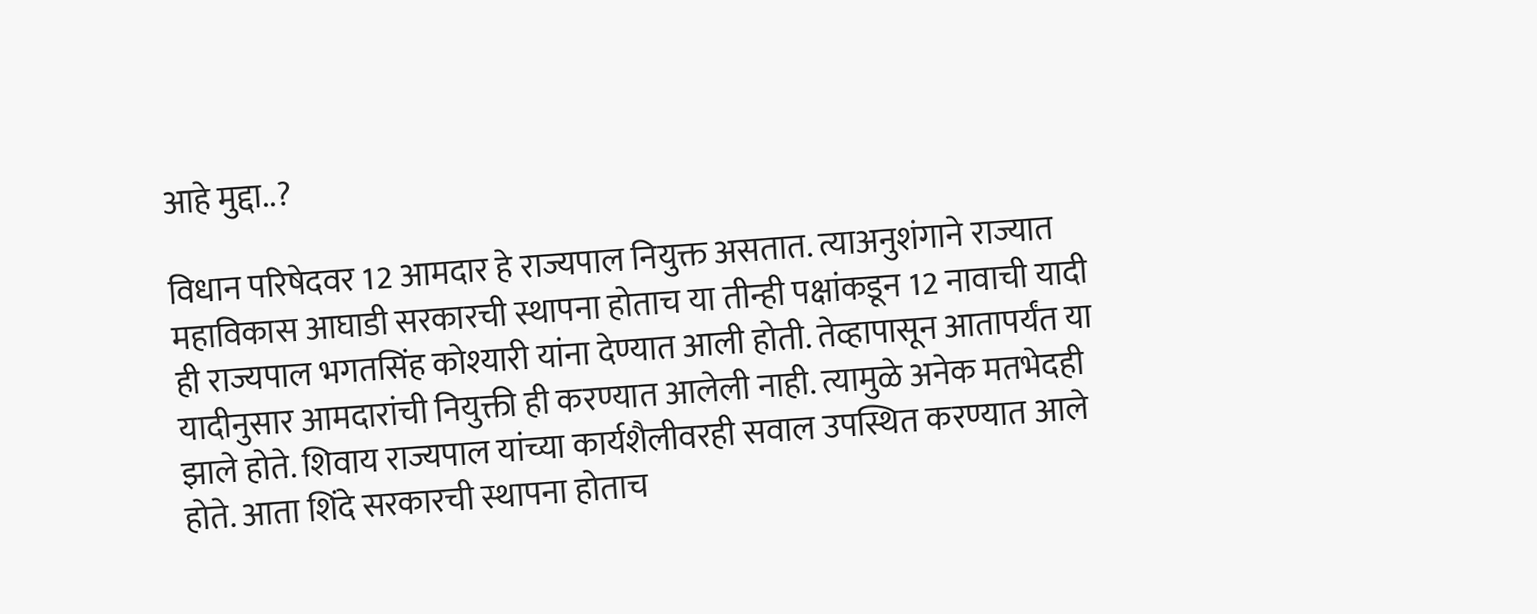आहे मुद्दा..?

विधान परिषेदवर 12 आमदार हे राज्यपाल नियुक्त असतात. त्याअनुशंगाने राज्यात महाविकास आघाडी सरकारची स्थापना होताच या तीन्ही पक्षांकडून 12 नावाची यादी ही राज्यपाल भगतसिंह कोश्यारी यांना देण्यात आली होती. तेव्हापासून आतापर्यंत या यादीनुसार आमदारांची नियुक्ती ही करण्यात आलेली नाही. त्यामुळे अनेक मतभेदही झाले होते. शिवाय राज्यपाल यांच्या कार्यशैलीवरही सवाल उपस्थित करण्यात आले होते. आता शिंदे सरकारची स्थापना होताच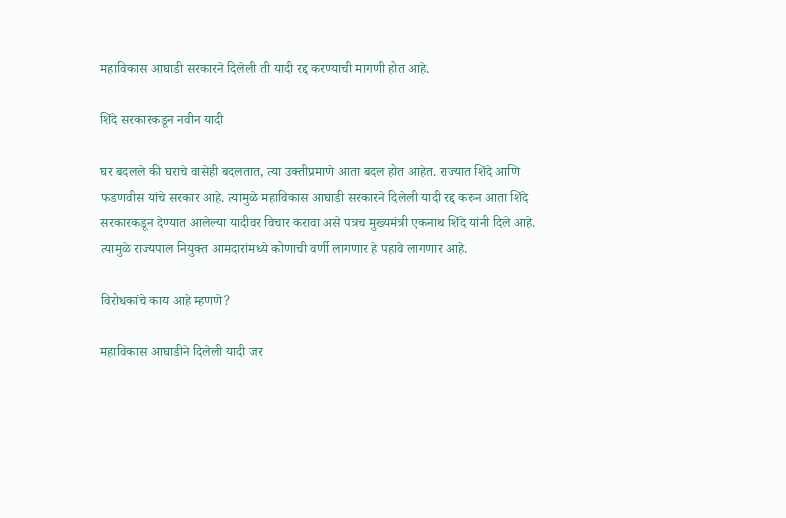महाविकास आघाडी सरकारने दिलेली ती यादी रद्द करण्याची मागणी होत आहे.

शिंदे सरकारकडून नवीन यादी

घर बदलले की घराचे वासेही बदलतात, त्या उक्तीप्रमाणे आता बदल होत आहेत. राज्यात शिंदे आणि फडणवीस यांचे सरकार आहे. त्यामुळे महाविकास आघाडी सरकारने दिलेली यादी रद्द करुन आता शिंदे सरकारकडून देण्यात आलेल्या यादीवर विचार करावा असे पत्रच मुख्यमंत्री एकनाथ शिंदे यांनी दिले आहे. त्यामुळे राज्यपाल नियुक्त आमदारांमध्ये कोणाची वर्णी लागणार हे पहावे लागणार आहे.

विरोधकांचे काय आहे म्हणणे?

महाविकास आघाडीने दिलेली यादी जर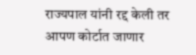राज्यपाल यांनी रद्द केली तर आपण कोर्टात जाणार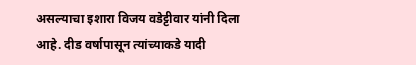असल्याचा इशारा विजय वडेट्टीवार यांनी दिला आहे. दीड वर्षापासून त्यांच्याकडे यादी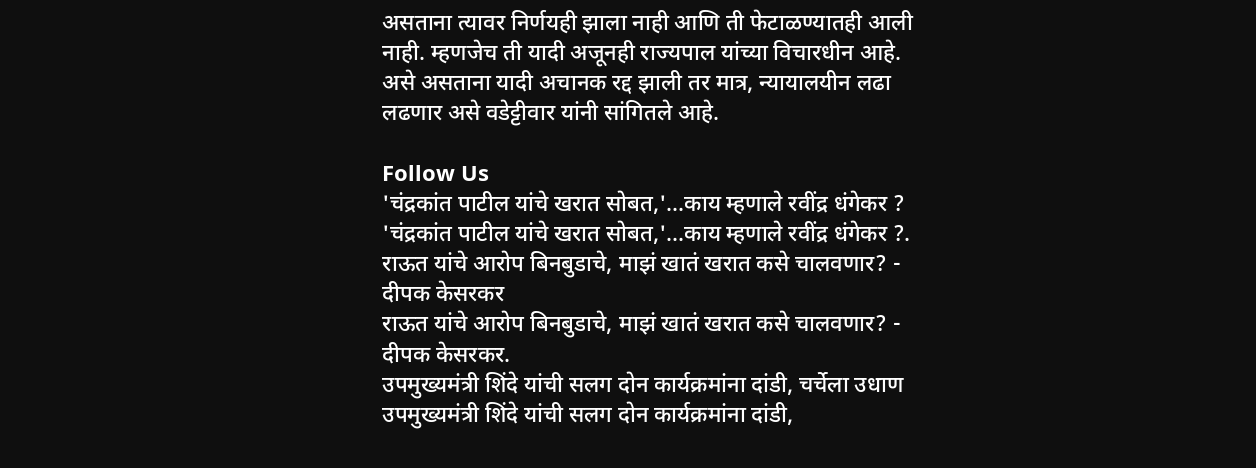असताना त्यावर निर्णयही झाला नाही आणि ती फेटाळण्यातही आली नाही. म्हणजेच ती यादी अजूनही राज्यपाल यांच्या विचारधीन आहे. असे असताना यादी अचानक रद्द झाली तर मात्र, न्यायालयीन लढा लढणार असे वडेट्टीवार यांनी सांगितले आहे.

Follow Us
'चंद्रकांत पाटील यांचे खरात सोबत,'...काय म्हणाले रवींद्र धंगेकर ?
'चंद्रकांत पाटील यांचे खरात सोबत,'...काय म्हणाले रवींद्र धंगेकर ?.
राऊत यांचे आरोप बिनबुडाचे, माझं खातं खरात कसे चालवणार? - दीपक केसरकर
राऊत यांचे आरोप बिनबुडाचे, माझं खातं खरात कसे चालवणार? - दीपक केसरकर.
उपमुख्यमंत्री शिंदे यांची सलग दोन कार्यक्रमांना दांडी, चर्चेला उधाण
उपमुख्यमंत्री शिंदे यांची सलग दोन कार्यक्रमांना दांडी,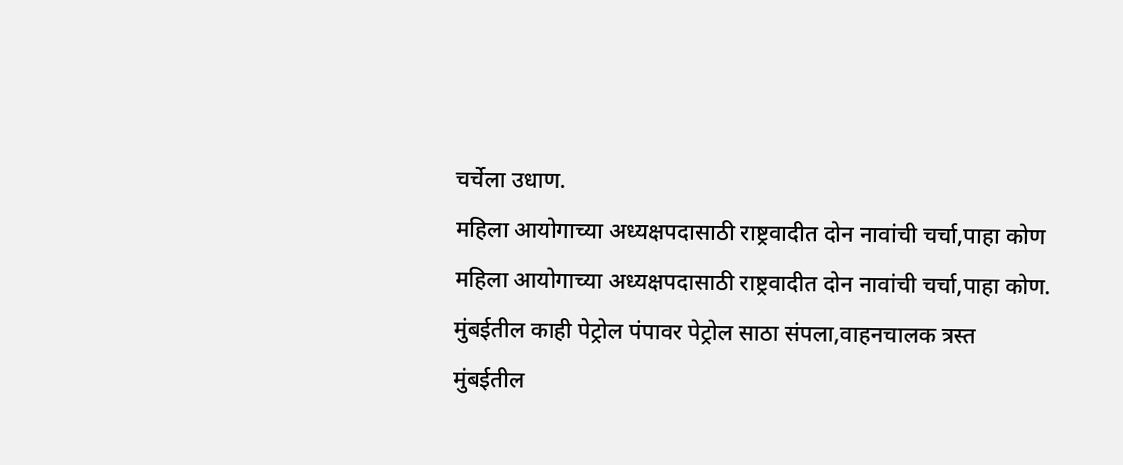चर्चेला उधाण.
महिला आयोगाच्या अध्यक्षपदासाठी राष्ट्रवादीत दोन नावांची चर्चा,पाहा कोण
महिला आयोगाच्या अध्यक्षपदासाठी राष्ट्रवादीत दोन नावांची चर्चा,पाहा कोण.
मुंबईतील काही पेट्रोल पंपावर पेट्रोल साठा संपला,वाहनचालक त्रस्त
मुंबईतील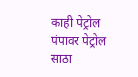काही पेट्रोल पंपावर पेट्रोल साठा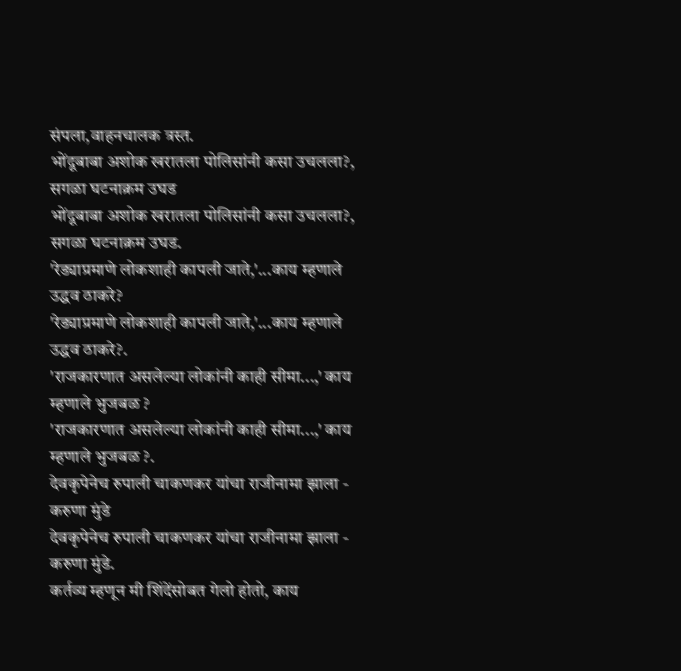संपला,वाहनचालक त्रस्त.
भोंदूबाबा अशोक खरातला पोलिसांनी कसा उचलला?, सगळा घटनाक्रम उघड
भोंदूबाबा अशोक खरातला पोलिसांनी कसा उचलला?, सगळा घटनाक्रम उघड.
'रेड्याप्रमाणे लोकशाही कापली जाते,'...काय म्हणाले उद्धव ठाकरे?
'रेड्याप्रमाणे लोकशाही कापली जाते,'...काय म्हणाले उद्धव ठाकरे?.
'राजकारणात असलेल्या लोकांनी काही सीमा...,' काय म्हणाले भुजबळ ?
'राजकारणात असलेल्या लोकांनी काही सीमा...,' काय म्हणाले भुजबळ ?.
देवकृपेनेच रुपाली चाकणकर यांचा राजीनामा झाला - करुणा मुंडे
देवकृपेनेच रुपाली चाकणकर यांचा राजीनामा झाला - करुणा मुंडे.
कर्तव्य म्हणून मी शिंदेंसोबत गेलो होतो, काय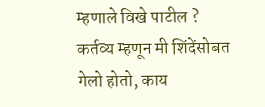म्हणाले विखे पाटील ?
कर्तव्य म्हणून मी शिंदेंसोबत गेलो होतो, काय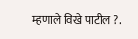म्हणाले विखे पाटील ?.